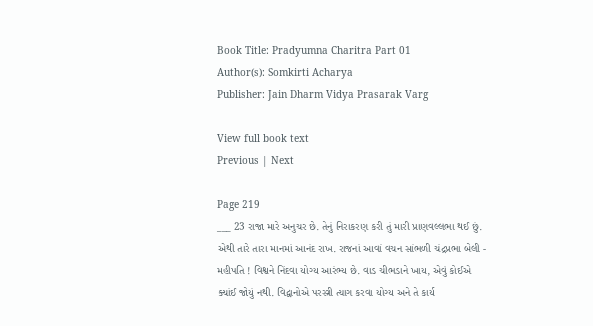Book Title: Pradyumna Charitra Part 01
Author(s): Somkirti Acharya
Publisher: Jain Dharm Vidya Prasarak Varg

View full book text
Previous | Next

Page 219
___ 23 રાજા મારે અનુચર છે. તેનું નિરાકરણ કરી તું મારી પ્રાણવલ્લભા થઈ છું. એથી તારે તારા માનમાં આનંદ રાખ. રાજનાં આવાં વચન સાંભળી ચંદ્રપ્રભા બેલી - મહીપતિ ! વિશ્વને નિંદવા યોગ્ય આરંભ્ય છે. વાડ ચીભડાને ખાય, એવું કોઈએ ક્યાંઈ જોયું નથી. વિદ્વાનોએ પરસ્ત્રી ત્યાગ કરવા યોગ્ય અને તે કાર્ય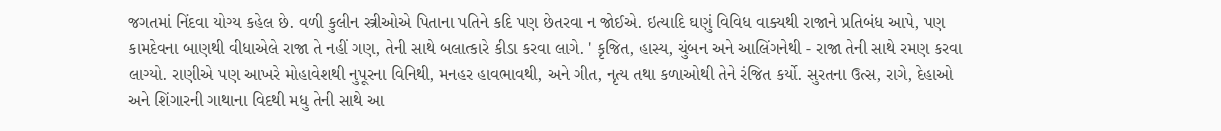જગતમાં નિંદવા યોગ્ય કહેલ છે. વળી કુલીન સ્ત્રીઓએ પિતાના પતિને કદિ પણ છેતરવા ન જોઈએ. ઇત્યાદિ ઘણું વિવિધ વાક્યથી રાજાને પ્રતિબંધ આપે, પણ કામદેવના બાણથી વીધાએલે રાજા તે નહીં ગણ, તેની સાથે બલાત્કારે કીડા કરવા લાગે. ' કૃજિત, હાસ્ય, ચુંબન અને આલિંગનેથી - રાજા તેની સાથે રમણ કરવા લાગ્યો. રાણીએ પણ આખરે મોહાવેશથી નુપૂરના વિનિથી, મનહર હાવભાવથી, અને ગીત, નૃત્ય તથા કળાઓથી તેને રંજિત કર્યો. સુરતના ઉત્સ, રાગે, દેહાઓ અને શિંગારની ગાથાના વિદથી મધુ તેની સાથે આ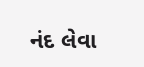નંદ લેવા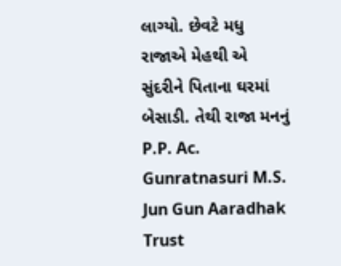લાગ્યો. છેવટે મધુ રાજાએ મેહથી એ સુંદરીને પિતાના ઘરમાં બેસાડી. તેથી રાજા મનનું P.P. Ac. Gunratnasuri M.S. Jun Gun Aaradhak Trust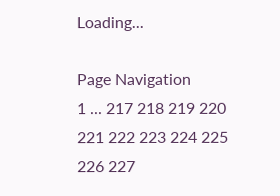Loading...

Page Navigation
1 ... 217 218 219 220 221 222 223 224 225 226 227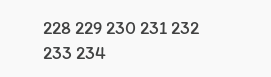228 229 230 231 232 233 234